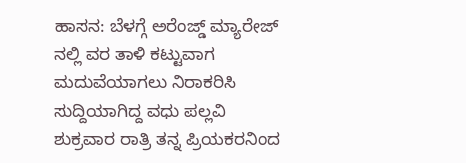ಹಾಸನ: ಬೆಳಗ್ಗೆ ಅರೆಂಜ್ಡ್ ಮ್ಯಾರೇಜ್ ನಲ್ಲಿ ವರ ತಾಳಿ ಕಟ್ಟುವಾಗ ಮದುವೆಯಾಗಲು ನಿರಾಕರಿಸಿ ಸುದ್ದಿಯಾಗಿದ್ದ ವಧು ಪಲ್ಲವಿ ಶುಕ್ರವಾರ ರಾತ್ರಿ ತನ್ನ ಪ್ರಿಯಕರನಿಂದ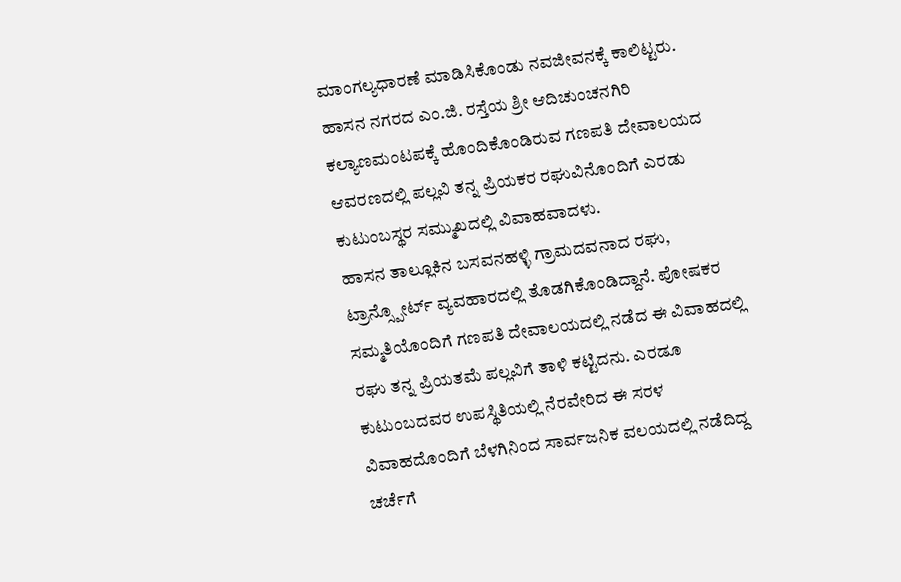ಮಾಂಗಲ್ಯಧಾರಣೆ ಮಾಡಿಸಿಕೊಂಡು ನವಜೀವನಕ್ಕೆ ಕಾಲಿಟ್ಟರು.
ಹಾಸನ ನಗರದ ಎಂ.ಜಿ. ರಸ್ತೆಯ ಶ್ರೀ ಆದಿಚುಂಚನಗಿರಿ ಕಲ್ಯಾಣಮಂಟಪಕ್ಕೆ ಹೊಂದಿಕೊಂಡಿರುವ ಗಣಪತಿ ದೇವಾಲಯದ ಆವರಣದಲ್ಲಿ ಪಲ್ಲವಿ ತನ್ನ ಪ್ರಿಯಕರ ರಘುವಿನೊಂದಿಗೆ ಎರಡು ಕುಟುಂಬಸ್ಥರ ಸಮ್ಮುಖದಲ್ಲಿ ವಿವಾಹವಾದಳು.
ಹಾಸನ ತಾಲ್ಲೂಕಿನ ಬಸವನಹಳ್ಳಿ ಗ್ರಾಮದವನಾದ ರಘು, ಟ್ರಾನ್ಸ್ಪೋರ್ಟ್ ವ್ಯವಹಾರದಲ್ಲಿ ತೊಡಗಿಕೊಂಡಿದ್ದಾನೆ. ಪೋಷಕರ ಸಮ್ಮತಿಯೊಂದಿಗೆ ಗಣಪತಿ ದೇವಾಲಯದಲ್ಲಿ ನಡೆದ ಈ ವಿವಾಹದಲ್ಲಿ ರಘು ತನ್ನ ಪ್ರಿಯತಮೆ ಪಲ್ಲವಿಗೆ ತಾಳಿ ಕಟ್ಟಿದನು. ಎರಡೂ ಕುಟುಂಬದವರ ಉಪಸ್ಥಿತಿಯಲ್ಲಿ ನೆರವೇರಿದ ಈ ಸರಳ ವಿವಾಹದೊಂದಿಗೆ ಬೆಳಗಿನಿಂದ ಸಾರ್ವಜನಿಕ ವಲಯದಲ್ಲಿ ನಡೆದಿದ್ದ ಚರ್ಚೆಗೆ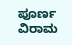ಪೂರ್ಣ ವಿರಾಮ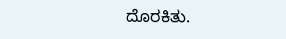ದೊರಕಿತು.